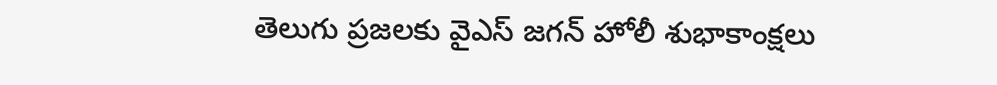తెలుగు ప్రజలకు వైఎస్ జగన్ హోలీ శుభాకాంక్షలు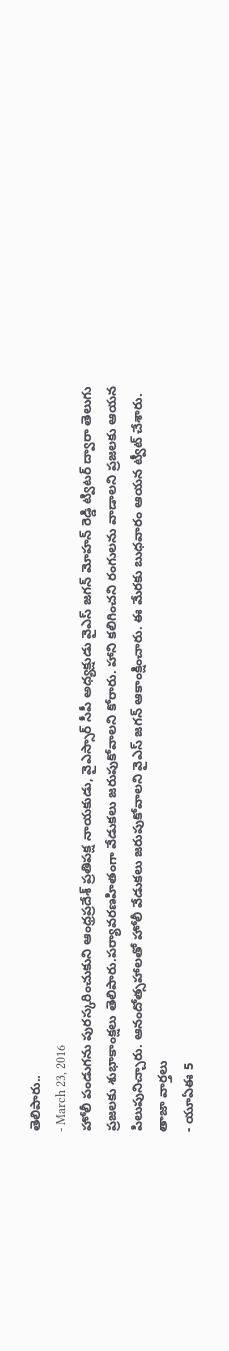తెలిపారు..
- March 23, 2016
హోలీ పండుగను పురస్కరించుకుని ఆంధ్రప్రదేశ్ ప్రతిపక్ష నాయకుడు, వైఎస్సార్ సీపీ అధ్యక్షుడు వైఎస్ జగన్ మోహన్ రెడ్డి ట్విటర్ ద్వారా తెలుగు ప్రజలకు శుభాకాంక్షలు తెలిపారు.పర్యావరణహితంగా వేడుకలు జరుపుకోవాలని కోరారు. హాని కలిగించని రంగులను వాడాలని ప్రజలకు ఆయన పిలుపునిచ్చారు. ఆనందోత్సహాలతో హోలీ వేడుకలు జరుపుకోవాలని వైఎస్ జగన్ ఆకాంక్షించారు. ఈ మేరకు బుధవారం ఆయన ట్వీట్ చేశారు.
తాజా వార్తలు
- యూఏఈ 5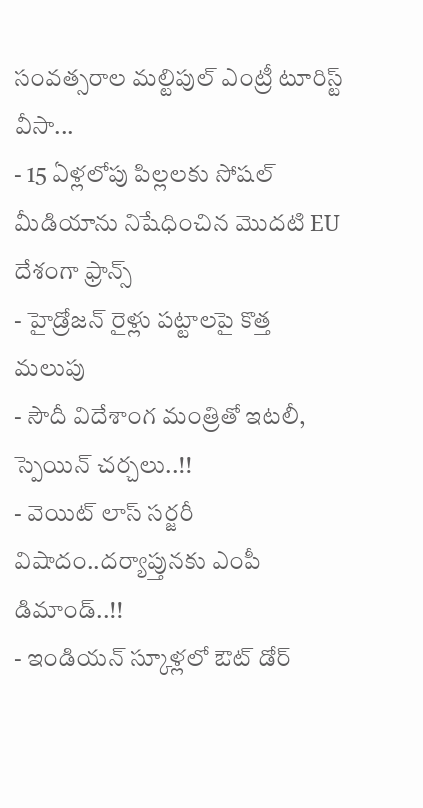సంవత్సరాల మల్టిపుల్ ఎంట్రీ టూరిస్ట్ వీసా...
- 15 ఏళ్లలోపు పిల్లలకు సోషల్ మీడియాను నిషేధించిన మొదటి EU దేశంగా ఫ్రాన్స్
- హైడ్రోజన్ రైళ్లు పట్టాలపై కొత్త మలుపు
- సౌదీ విదేశాంగ మంత్రితో ఇటలీ, స్పెయిన్ చర్చలు..!!
- వెయిట్ లాస్ సర్జరీ విషాదం..దర్యాప్తునకు ఎంపీ డిమాండ్..!!
- ఇండియన్ స్కూళ్లలో ఔట్ డోర్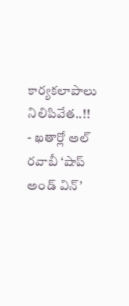కార్యకలాపాలు నిలిపివేత..!!
- ఖతార్లో అల్ రవాబీ ‘షాప్ అండ్ విన్’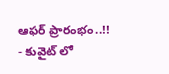ఆఫర్ ప్రారంభం..!!
- కువైట్ లో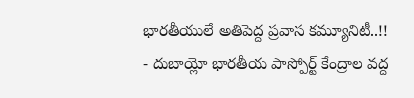భారతీయులే అతిపెద్ద ప్రవాస కమ్యూనిటీ..!!
- దుబాయ్లో భారతీయ పాస్పోర్ట్ కేంద్రాల వద్ద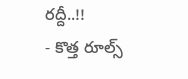రద్దీ..!!
- కొత్త రూల్స్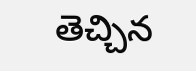తెచ్చిన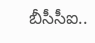బీసీసీఐ..